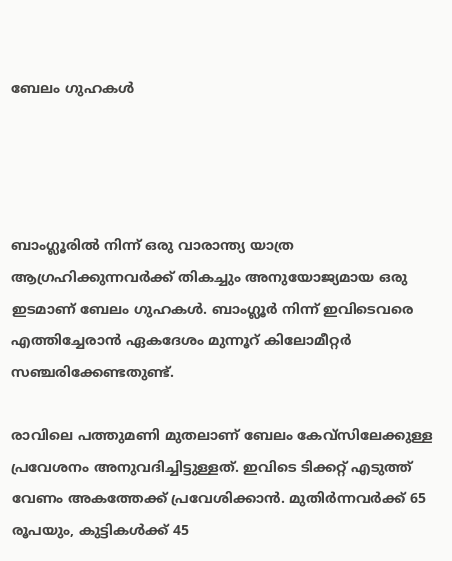ബേലം ഗുഹകൾ




ബാംഗ്ലൂരിൽ നിന്ന് ഒരു വാരാന്ത്യ യാത്ര ആഗ്രഹിക്കുന്നവർക്ക് തികച്ചും അനുയോജ്യമായ ഒരു ഇടമാണ് ബേലം ഗുഹകൾ. ബാംഗ്ലൂർ നിന്ന് ഇവിടെവരെ എത്തിച്ചേരാൻ ഏകദേശം മുന്നൂറ് കിലോമീറ്റർ സഞ്ചരിക്കേണ്ടതുണ്ട്.

രാവിലെ പത്തുമണി മുതലാണ് ബേലം കേവ്സിലേക്കുള്ള പ്രവേശനം അനുവദിച്ചിട്ടുള്ളത്. ഇവിടെ ടിക്കറ്റ് എടുത്ത് വേണം അകത്തേക്ക് പ്രവേശിക്കാൻ. മുതിർന്നവർക്ക് 65 രൂപയും, കുട്ടികൾക്ക് 45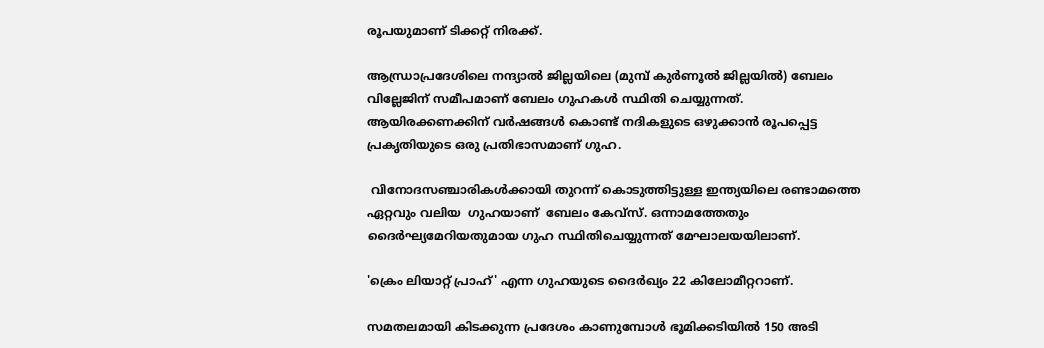രൂപയുമാണ് ടിക്കറ്റ് നിരക്ക്.

ആന്ധ്രാപ്രദേശിലെ നന്ദ്യാൽ ജില്ലയിലെ (മുമ്പ് കുർണൂൽ ജില്ലയിൽ) ബേലം വില്ലേജിന് സമീപമാണ് ബേലം ഗുഹകൾ സ്ഥിതി ചെയ്യുന്നത്. ആയിരക്കണക്കിന് വർഷങ്ങൾ കൊണ്ട് നദികളുടെ ഒഴുക്കാൻ രൂപപ്പെട്ട പ്രകൃതിയുടെ ഒരു പ്രതിഭാസമാണ് ഗുഹ.

 വിനോദസഞ്ചാരികൾക്കായി തുറന്ന് കൊടുത്തിട്ടുള്ള ഇന്ത്യയിലെ രണ്ടാമത്തെ ഏറ്റവും വലിയ  ഗുഹയാണ്  ബേലം കേവ്സ്. ഒന്നാമത്തേതും ദൈർഘ്യമേറിയതുമായ ഗുഹ സ്ഥിതിചെയ്യുന്നത് മേഘാലയയിലാണ്.

'ക്രെം ലിയാറ്റ് പ്രാഹ്' എന്ന ഗുഹയുടെ ദൈർഖ്യം 22 കിലോമീറ്ററാണ്.

സമതലമായി കിടക്കുന്ന പ്രദേശം കാണുമ്പോൾ ഭൂമിക്കടിയിൽ 150 അടി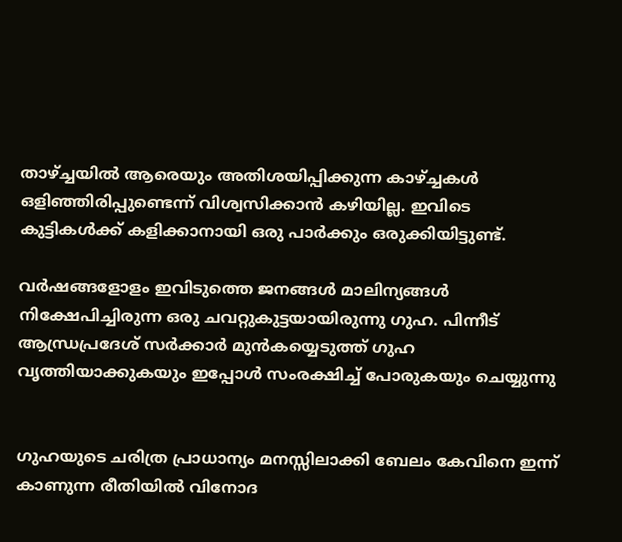താഴ്ച്ചയിൽ ആരെയും അതിശയിപ്പിക്കുന്ന കാഴ്ച്ചകൾ ഒളിഞ്ഞിരിപ്പുണ്ടെന്ന് വിശ്വസിക്കാൻ കഴിയില്ല. ഇവിടെ കുട്ടികൾക്ക് കളിക്കാനായി ഒരു പാർക്കും ഒരുക്കിയിട്ടുണ്ട്.

വർഷങ്ങളോളം ഇവിടുത്തെ ജനങ്ങൾ മാലിന്യങ്ങൾ നിക്ഷേപിച്ചിരുന്ന ഒരു ചവറ്റുകുട്ടയായിരുന്നു ഗുഹ. പിന്നീട് ആന്ധ്രപ്രദേശ് സർക്കാർ മുൻകയ്യെടുത്ത് ഗുഹ വൃത്തിയാക്കുകയും ഇപ്പോൾ സംരക്ഷിച്ച് പോരുകയും ചെയ്യുന്നു


ഗുഹയുടെ ചരിത്ര പ്രാധാന്യം മനസ്സിലാക്കി ബേലം കേവിനെ ഇന്ന് കാണുന്ന രീതിയിൽ വിനോദ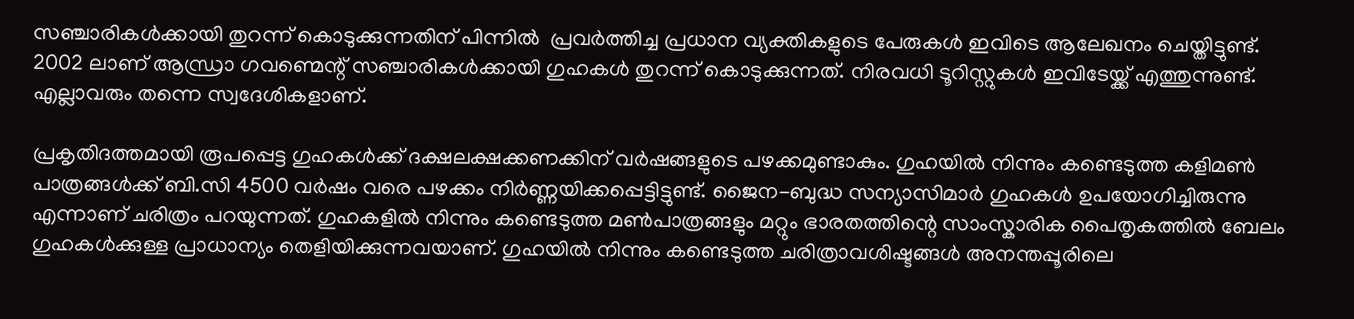സഞ്ചാരികൾക്കായി തുറന്ന് കൊടുക്കുന്നതിന് പിന്നിൽ  പ്രവർത്തിച്ച പ്രധാന വ്യക്തികളുടെ പേരുകൾ ഇവിടെ ആലേഖനം ചെയ്തിട്ടുണ്ട്.  2002 ലാണ് ആന്ധ്രാ ഗവണ്മെന്റ് സഞ്ചാരികൾക്കായി ഗുഹകൾ തുറന്ന് കൊടുക്കുന്നത്. നിരവധി ടൂറിസ്റ്റുകൾ ഇവിടേയ്ക്ക് എത്തുന്നുണ്ട്. എല്ലാവരും തന്നെ സ്വദേശികളാണ്.

പ്രകൃതിദത്തമായി രൂപപ്പെട്ട ഗുഹകൾക്ക് ദക്ഷലക്ഷക്കണക്കിന് വർഷങ്ങളുടെ പഴക്കമുണ്ടാകും. ഗുഹയിൽ നിന്നും കണ്ടെടുത്ത കളിമൺ പാത്രങ്ങൾക്ക് ബി.സി 4500 വർഷം വരെ പഴക്കം നിർണ്ണയിക്കപ്പെട്ടിട്ടുണ്ട്. ജൈന-ബുദ്ധ സന്യാസിമാർ ഗുഹകൾ ഉപയോഗിച്ചിരുന്നു എന്നാണ് ചരിത്രം പറയുന്നത്. ഗുഹകളിൽ നിന്നും കണ്ടെടുത്ത മൺപാത്രങ്ങളും മറ്റും ഭാരതത്തിന്റെ സാംസ്കാരിക പൈതൃകത്തിൽ ബേലം ഗുഹകൾക്കുള്ള പ്രാധാന്യം തെളിയിക്കുന്നവയാണ്. ഗുഹയിൽ നിന്നും കണ്ടെടുത്ത ചരിത്രാവശിഷ്ടങ്ങൾ അനന്തപ്പൂരിലെ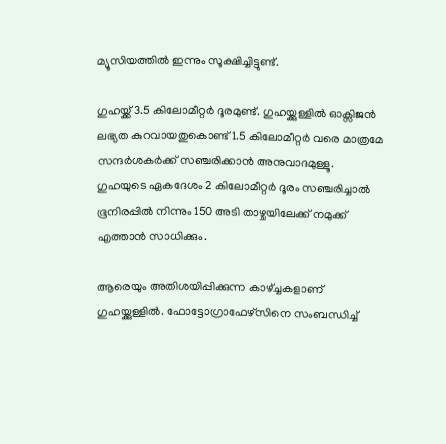മ്യൂസിയത്തിൽ ഇന്നും സൂക്ഷിച്ചിട്ടുണ്ട്.

ഗുഹയ്ക്ക് 3.5 കിലോമീറ്റർ ദൂരമുണ്ട്. ഗുഹയ്ക്കുള്ളിൽ ഓക്സിജൻ ലഭ്യത കുറവായതുകൊണ്ട് 1.5 കിലോമീറ്റർ വരെ മാത്രമേ സന്ദർശകർക്ക് സഞ്ചരിക്കാൻ അനുവാദമുള്ളൂ. ഗുഹയുടെ ഏകദേശം 2 കിലോമീറ്റർ ദൂരം സഞ്ചരിച്ചാൽ ഭൂനിരപ്പിൽ നിന്നും 150 അടി താഴ്ചയിലേക്ക് നമുക്ക് എത്താൻ സാധിക്കും.

ആരെയും അതിശയിപ്പിക്കുന്ന കാഴ്ച്ചകളാണ് ഗുഹയ്ക്കുള്ളിൽ. ഫോട്ടോഗ്രാഫേഴ്സിനെ സംബന്ധിച്ച്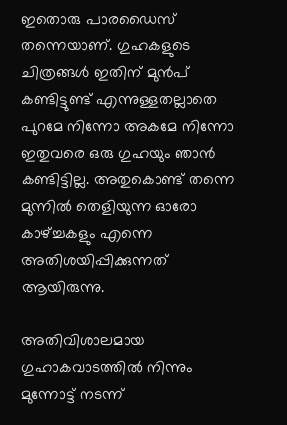ഇതൊരു പാരഡൈസ് തന്നെയാണ്. ഗുഹകളുടെ ചിത്രങ്ങൾ ഇതിന് മുൻപ് കണ്ടിട്ടുണ്ട് എന്നുള്ളതല്ലാതെ  പുറമേ നിന്നോ അകമേ നിന്നോ ഇതുവരെ ഒരു ഗുഹയും ഞാൻ കണ്ടിട്ടില്ല. അതുകൊണ്ട് തന്നെ മുന്നിൽ തെളിയുന്ന ഓരോ കാഴ്ച്ചകളും എന്നെ അതിശയിപ്പിക്കുന്നത് ആയിരുന്നു.

അതിവിശാലമായ ഗുഹാകവാടത്തിൽ നിന്നും മുന്നോട്ട് നടന്ന്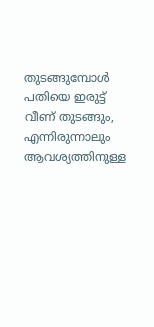തുടങ്ങുമ്പോൾ പതിയെ ഇരുട്ട് വീണ് തുടങ്ങും, എന്നിരുന്നാലും ആവശ്യത്തിനുള്ള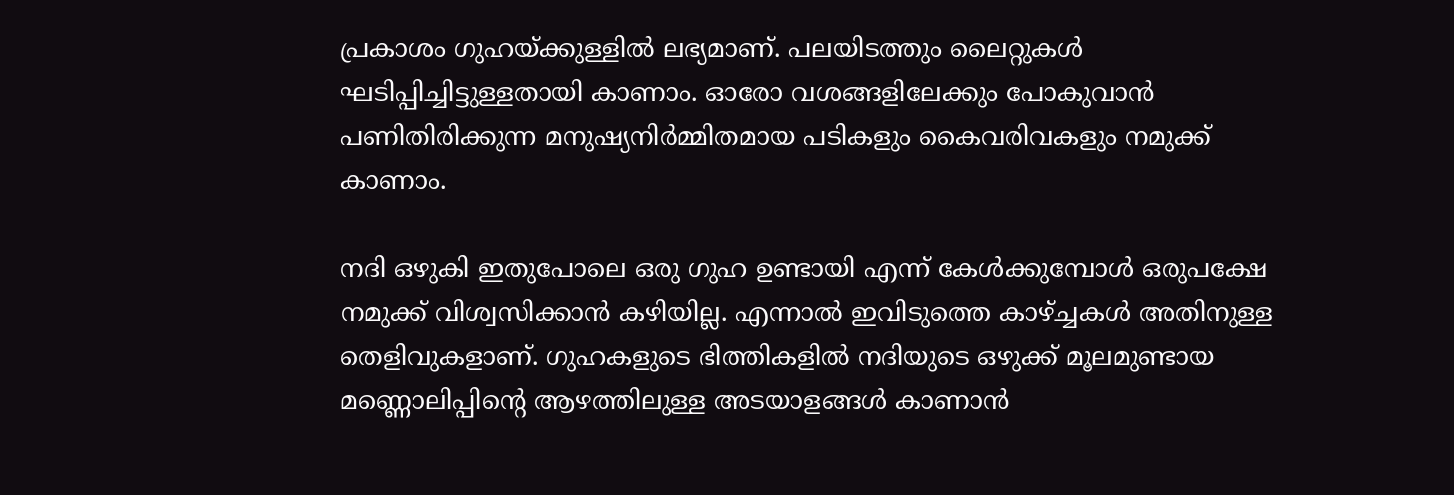പ്രകാശം ഗുഹയ്ക്കുള്ളിൽ ലഭ്യമാണ്. പലയിടത്തും ലൈറ്റുകൾ ഘടിപ്പിച്ചിട്ടുള്ളതായി കാണാം. ഓരോ വശങ്ങളിലേക്കും പോകുവാൻ പണിതിരിക്കുന്ന മനുഷ്യനിർമ്മിതമായ പടികളും കൈവരിവകളും നമുക്ക് കാണാം.

നദി ഒഴുകി ഇതുപോലെ ഒരു ഗുഹ ഉണ്ടായി എന്ന് കേൾക്കുമ്പോൾ ഒരുപക്ഷേ നമുക്ക് വിശ്വസിക്കാൻ കഴിയില്ല. എന്നാൽ ഇവിടുത്തെ കാഴ്ച്ചകൾ അതിനുള്ള തെളിവുകളാണ്. ഗുഹകളുടെ ഭിത്തികളിൽ നദിയുടെ ഒഴുക്ക് മൂലമുണ്ടായ മണ്ണൊലിപ്പിന്റെ ആഴത്തിലുള്ള അടയാളങ്ങൾ കാണാൻ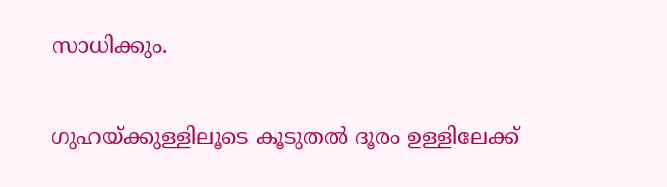സാധിക്കും.

ഗുഹയ്ക്കുള്ളിലൂടെ കൂടുതൽ ദൂരം ഉള്ളിലേക്ക്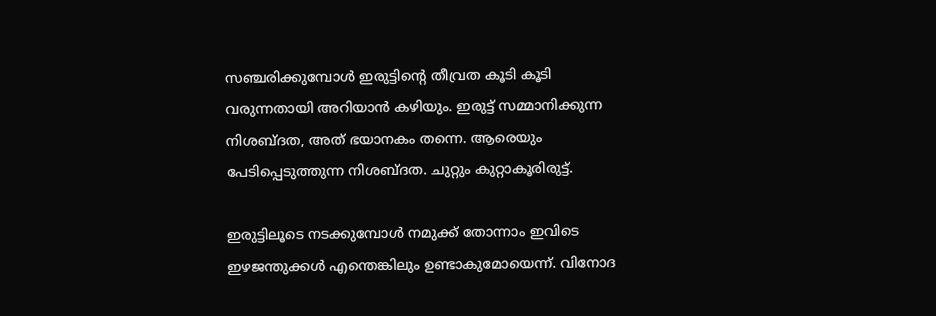സഞ്ചരിക്കുമ്പോൾ ഇരുട്ടിന്റെ തീവ്രത കൂടി കൂടി വരുന്നതായി അറിയാൻ കഴിയും. ഇരുട്ട് സമ്മാനിക്കുന്ന നിശബ്ദത, അത് ഭയാനകം തന്നെ. ആരെയും പേടിപ്പെടുത്തുന്ന നിശബ്ദത. ചുറ്റും കുറ്റാകൂരിരുട്ട്.

ഇരുട്ടിലൂടെ നടക്കുമ്പോൾ നമുക്ക് തോന്നാം ഇവിടെ ഇഴജന്തുക്കൾ എന്തെങ്കിലും ഉണ്ടാകുമോയെന്ന്. വിനോദ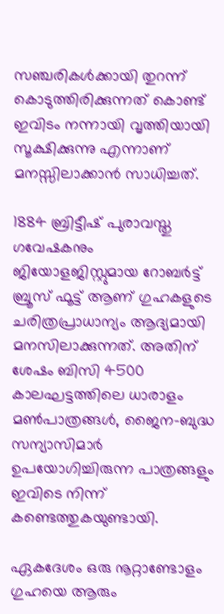സഞ്ചരികൾക്കായി തുറന്ന് കൊടുത്തിരിക്കുന്നത് കൊണ്ട് ഇവിടം നന്നായി വൃത്തിയായി സൂക്ഷിക്കുന്നു എന്നാണ് മനസ്സിലാക്കാൻ സാധിച്ചത്.

1884 ബ്രിട്ടീഷ് പുരാവസ്തു ഗവേഷകനും ജിയോളജിസ്റ്റുമായ റോബർട്ട് ബ്രൂസ് ഫൂട്ട് ആണ് ഗുഹകളുടെ ചരിത്രപ്രാധാന്യം ആദ്യമായി മനസിലാക്കുന്നത്. അതിന് ശേഷം ബിസി 4500 കാലഘട്ടത്തിലെ ധാരാളം മൺപാത്രങ്ങൾ, ജൈന-ബുദ്ധ സന്യാസിമാർ ഉപയോഗിച്ചിരുന്ന പാത്രങ്ങളും ഇവിടെ നിന്ന് കണ്ടെത്തുകയുണ്ടായി.

ഏകദേശം ഒരു നൂറ്റാണ്ടോളം ഗുഹയെ ആരും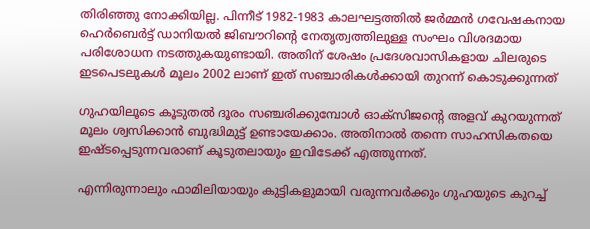തിരിഞ്ഞു നോക്കിയില്ല. പിന്നീട് 1982-1983 കാലഘട്ടത്തിൽ ജർമ്മൻ ഗവേഷകനായ ഹെർബെർട്ട് ഡാനിയൽ ജിബൗറിന്റെ നേതൃത്വത്തിലുള്ള സംഘം വിശദമായ പരിശോധന നടത്തുകയുണ്ടായി. അതിന് ശേഷം പ്രദേശവാസികളായ ചിലരുടെ ഇടപെടലുകൾ മൂലം 2002 ലാണ് ഇത് സഞ്ചാരികൾക്കായി തുറന്ന് കൊടുക്കുന്നത്

ഗുഹയിലൂടെ കൂടുതൽ ദൂരം സഞ്ചരിക്കുമ്പോൾ ഓക്സിജന്റെ അളവ് കുറയുന്നത് മൂലം ശ്വസിക്കാൻ ബുദ്ധിമുട്ട് ഉണ്ടായേക്കാം. അതിനാൽ തന്നെ സാഹസികതയെ ഇഷ്ടപ്പെടുന്നവരാണ് കൂടുതലായും ഇവിടേക്ക് എത്തുന്നത്.

എന്നിരുന്നാലും ഫാമിലിയായും കുട്ടികളുമായി വരുന്നവർക്കും ഗുഹയുടെ കുറച്ച്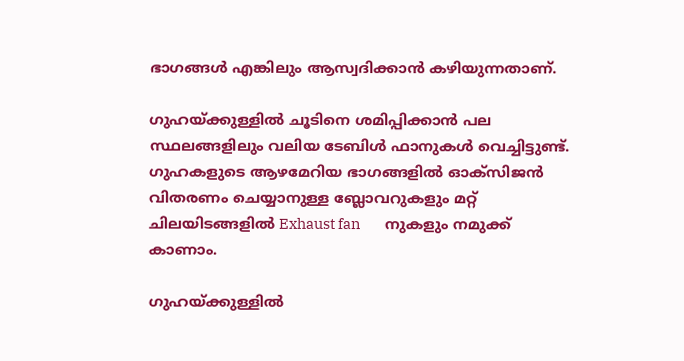ഭാഗങ്ങൾ എങ്കിലും ആസ്വദിക്കാൻ കഴിയുന്നതാണ്.

ഗുഹയ്ക്കുള്ളിൽ ചൂടിനെ ശമിപ്പിക്കാൻ പല സ്ഥലങ്ങളിലും വലിയ ടേബിൾ ഫാനുകൾ വെച്ചിട്ടുണ്ട്. ഗുഹകളുടെ ആഴമേറിയ ഭാഗങ്ങളിൽ ഓക്സിജൻ വിതരണം ചെയ്യാനുള്ള ബ്ലോവറുകളും മറ്റ് ചിലയിടങ്ങളിൽ Exhaust fan        നുകളും നമുക്ക് കാണാം.

ഗുഹയ്ക്കുള്ളിൽ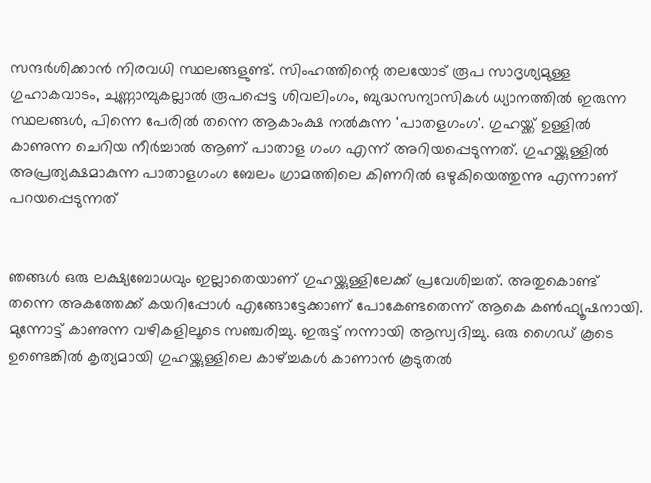സന്ദർശിക്കാൻ നിരവധി സ്ഥലങ്ങളുണ്ട്. സിംഹത്തിന്റെ തലയോട് രൂപ സാദൃശ്യമുള്ള ഗുഹാകവാടം, ചുണ്ണാമ്പുകല്ലാൽ രൂപപ്പെട്ട ശിവലിംഗം, ബുദ്ധസന്യാസികൾ ധ്യാനത്തിൽ ഇരുന്ന സ്ഥലങ്ങൾ, പിന്നെ പേരിൽ തന്നെ ആകാംക്ഷ നൽകുന്ന 'പാതളഗംഗ'. ഗുഹയ്ക്ക് ഉള്ളിൽ കാണുന്ന ചെറിയ നീർച്ചാൽ ആണ് പാതാള ഗംഗ എന്ന് അറിയപ്പെടുന്നത്. ഗുഹയ്ക്കുള്ളിൽ അപ്രത്യക്ഷമാകുന്ന പാതാളഗംഗ ബേലം ഗ്രാമത്തിലെ കിണറിൽ ഒഴുകിയെത്തുന്നു എന്നാണ് പറയപ്പെടുന്നത്


ഞങ്ങൾ ഒരു ലക്ഷ്യബോധവും ഇല്ലാതെയാണ് ഗുഹയ്ക്കുള്ളിലേക്ക് പ്രവേശിച്ചത്. അതുകൊണ്ട് തന്നെ അകത്തേക്ക് കയറിപ്പോൾ എങ്ങോട്ടേക്കാണ് പോകേണ്ടതെന്ന് ആകെ കൺഫ്യൂഷനായി. മുന്നോട്ട് കാണുന്ന വഴികളിലൂടെ സഞ്ചരിച്ചു. ഇരുട്ട് നന്നായി ആസ്വദിച്ചു. ഒരു ഗൈഡ് കൂടെ ഉണ്ടെങ്കിൽ കൃത്യമായി ഗുഹയ്ക്കുള്ളിലെ കാഴ്ച്ചകൾ കാണാൻ കൂടുതൽ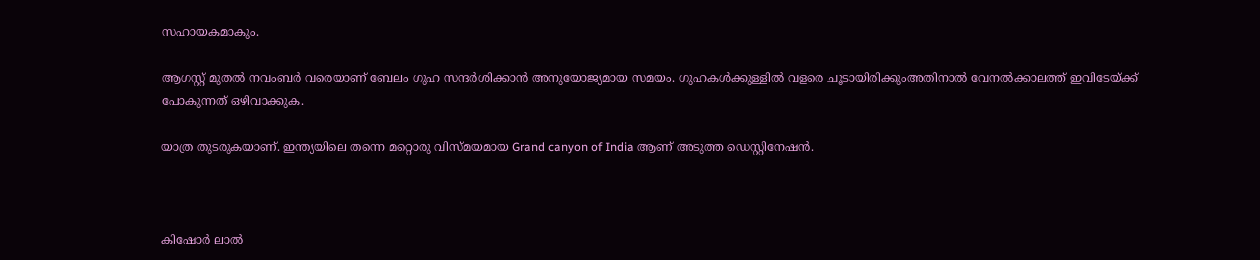സഹായകമാകും.

ആഗസ്റ്റ് മുതൽ നവംബർ വരെയാണ് ബേലം ഗുഹ സന്ദർശിക്കാൻ അനുയോജ്യമായ സമയം. ഗുഹകൾക്കുള്ളിൽ വളരെ ചൂടായിരിക്കുംഅതിനാൽ വേനൽക്കാലത്ത് ഇവിടേയ്ക്ക് പോകുന്നത് ഒഴിവാക്കുക.

യാത്ര തുടരുകയാണ്. ഇന്ത്യയിലെ തന്നെ മറ്റൊരു വിസ്മയമായ Grand canyon of India ആണ് അടുത്ത ഡെസ്റ്റിനേഷൻ.



കിഷോർ ലാൽ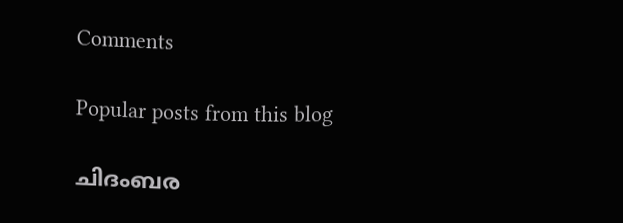Comments

Popular posts from this blog

ചിദംബര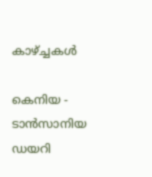കാഴ്ച്ചകൾ

കെനിയ - ടാൻസാനിയ ഡയറി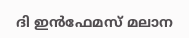ദി ഇൻഫേമസ് മലാന